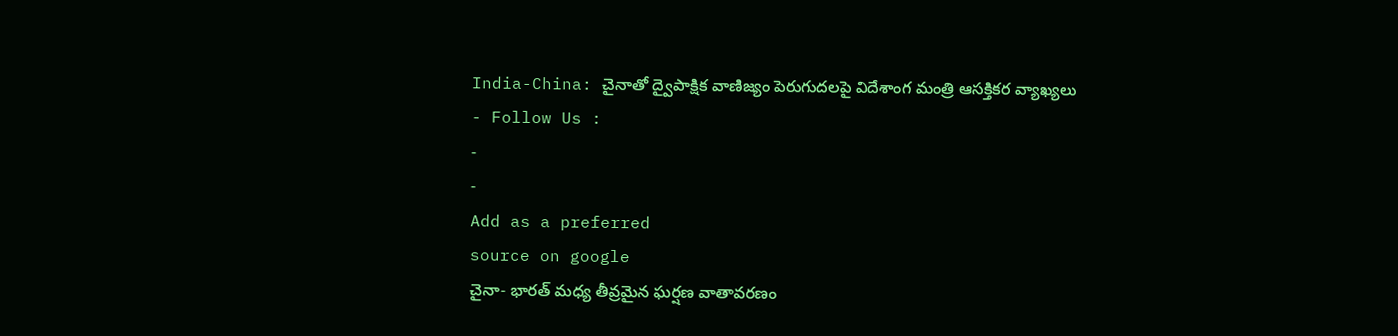India-China: చైనాతో ద్వైపాక్షిక వాణిజ్యం పెరుగుదలపై విదేశాంగ మంత్రి ఆసక్తికర వ్యాఖ్యలు
- Follow Us :
-
-
Add as a preferred
source on google
చైనా- భారత్ మధ్య తీవ్రమైన ఘర్షణ వాతావరణం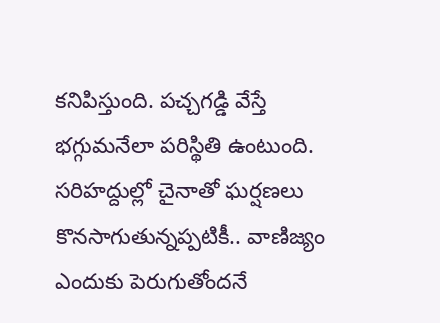కనిపిస్తుంది. పచ్చగడ్డి వేస్తే భగ్గుమనేలా పరిస్థితి ఉంటుంది. సరిహద్దుల్లో చైనాతో ఘర్షణలు కొనసాగుతున్నప్పటికీ.. వాణిజ్యం ఎందుకు పెరుగుతోందనే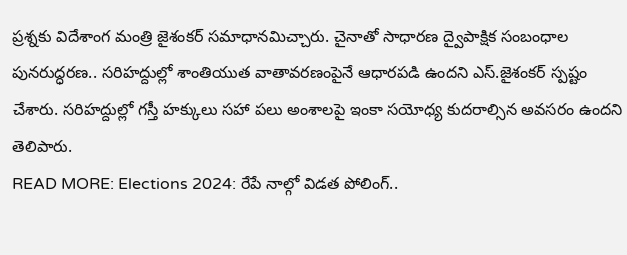ప్రశ్నకు విదేశాంగ మంత్రి జైశంకర్ సమాధానమిచ్చారు. చైనాతో సాధారణ ద్వైపాక్షిక సంబంధాల పునరుద్ధరణ.. సరిహద్దుల్లో శాంతియుత వాతావరణంపైనే ఆధారపడి ఉందని ఎస్.జైశంకర్ స్పష్టం చేశారు. సరిహద్దుల్లో గస్తీ హక్కులు సహా పలు అంశాలపై ఇంకా సయోధ్య కుదరాల్సిన అవసరం ఉందని తెలిపారు.
READ MORE: Elections 2024: రేపే నాల్గో విడత పోలింగ్..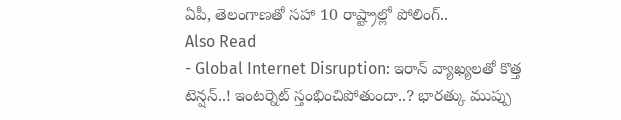ఏపీ, తెలంగాణతో సహా 10 రాష్ట్రాల్లో పోలింగ్..
Also Read
- Global Internet Disruption: ఇరాన్ వ్యాఖ్యలతో కొత్త టెన్షన్..! ఇంటర్నెట్ స్తంభించిపోతుందా..? భారత్కు ముప్పు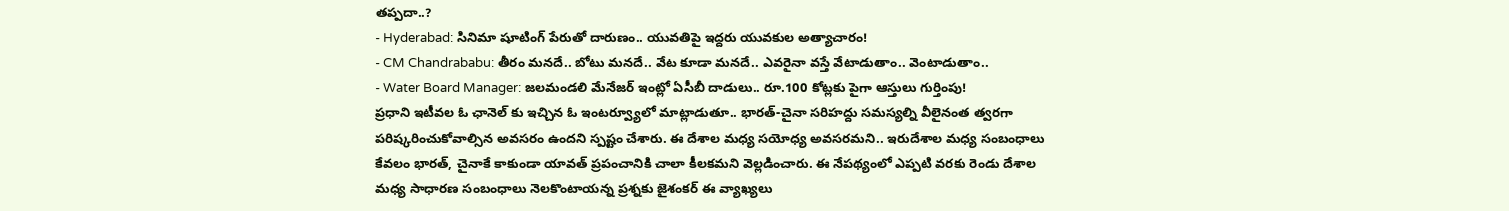తప్పదా..?
- Hyderabad: సినిమా షూటింగ్ పేరుతో దారుణం.. యువతిపై ఇద్దరు యువకుల అత్యాచారం!
- CM Chandrababu: తీరం మనదే.. బోటు మనదే.. వేట కూడా మనదే.. ఎవరైనా వస్తే వేటాడుతాం.. వెంటాడుతాం..
- Water Board Manager: జలమండలి మేనేజర్ ఇంట్లో ఏసీబీ దాడులు.. రూ.100 కోట్లకు పైగా ఆస్తులు గుర్తింపు!
ప్రధాని ఇటీవల ఓ ఛానెల్ కు ఇచ్చిన ఓ ఇంటర్వ్యూలో మాట్లాడుతూ.. భారత్-చైనా సరిహద్దు సమస్యల్ని వీలైనంత త్వరగా పరిష్కరించుకోవాల్సిన అవసరం ఉందని స్పష్టం చేశారు. ఈ దేశాల మధ్య సయోధ్య అవసరమని.. ఇరుదేశాల మధ్య సంబంధాలు కేవలం భారత్, చైనాకే కాకుండా యావత్ ప్రపంచానికి చాలా కీలకమని వెల్లడించారు. ఈ నేపథ్యంలో ఎప్పటి వరకు రెండు దేశాల మధ్య సాధారణ సంబంధాలు నెలకొంటాయన్న ప్రశ్నకు జైశంకర్ ఈ వ్యాఖ్యలు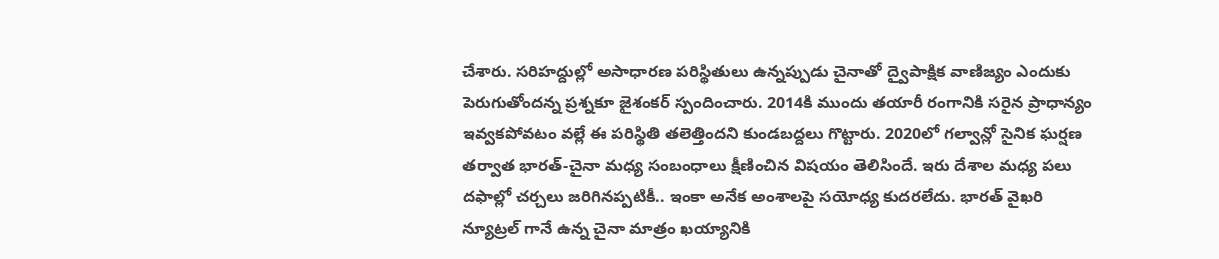చేశారు. సరిహద్దుల్లో అసాధారణ పరిస్థితులు ఉన్నప్పుడు చైనాతో ద్వైపాక్షిక వాణిజ్యం ఎందుకు పెరుగుతోందన్న ప్రశ్నకూ జైశంకర్ స్పందించారు. 2014కి ముందు తయారీ రంగానికి సరైన ప్రాధాన్యం ఇవ్వకపోవటం వల్లే ఈ పరిస్థితి తలెత్తిందని కుండబద్దలు గొట్టారు. 2020లో గల్వాన్లో సైనిక ఘర్షణ తర్వాత భారత్-చైనా మధ్య సంబంధాలు క్షీణించిన విషయం తెలిసిందే. ఇరు దేశాల మధ్య పలు దఫాల్లో చర్చలు జరిగినప్పటికీ.. ఇంకా అనేక అంశాలపై సయోధ్య కుదరలేదు. భారత్ వైఖరి న్యూట్రల్ గానే ఉన్న చైనా మాత్రం ఖయ్యానికి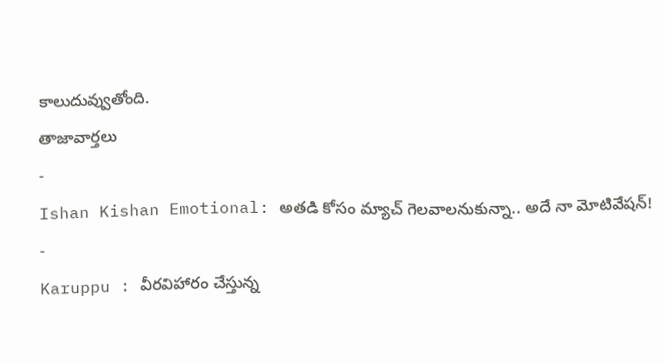కాలుదువ్వుతోంది.
తాజావార్తలు
-
Ishan Kishan Emotional: అతడి కోసం మ్యాచ్ గెలవాలనుకున్నా.. అదే నా మోటివేషన్!
-
Karuppu : వీరవిహారం చేస్తున్న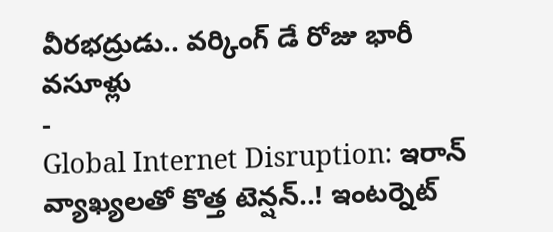వీరభద్రుడు.. వర్కింగ్ డే రోజు భారీ వసూళ్లు
-
Global Internet Disruption: ఇరాన్ వ్యాఖ్యలతో కొత్త టెన్షన్..! ఇంటర్నెట్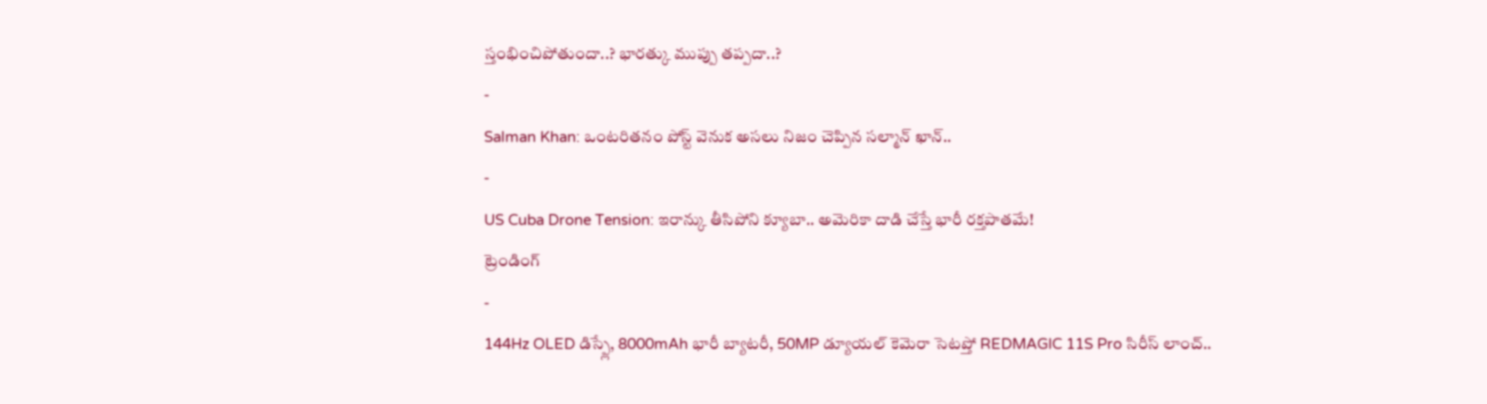స్తంభించిపోతుందా..? భారత్కు ముప్పు తప్పదా..?
-
Salman Khan: ఒంటరితనం పోస్ట్ వెనుక అసలు నిజం చెప్పిన సల్మాన్ ఖాన్..
-
US Cuba Drone Tension: ఇరాన్కు తీసిపోని క్యూబా.. అమెరికా దాడి చేస్తే భారీ రక్తపాతమే!
ట్రెండింగ్
-
144Hz OLED డిస్ప్లే, 8000mAh భారీ బ్యాటరీ, 50MP డ్యూయల్ కెమెరా సెటప్తో REDMAGIC 11S Pro సిరీస్ లాంచ్..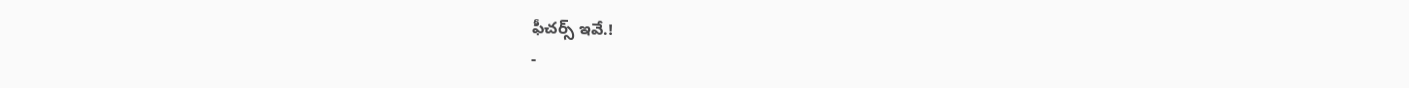ఫీచర్స్ ఇవే.!
-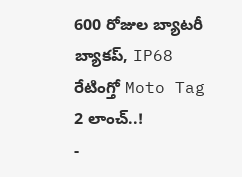600 రోజుల బ్యాటరీ బ్యాకప్, IP68 రేటింగ్తో Moto Tag 2 లాంచ్..!
-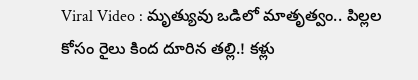Viral Video : మృత్యువు ఒడిలో మాతృత్వం.. పిల్లల కోసం రైలు కింద దూరిన తల్లి.! కళ్లు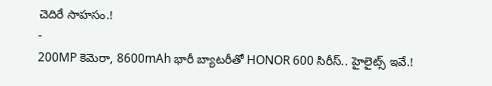చెదిరే సాహసం.!
-
200MP కెమెరా, 8600mAh భారీ బ్యాటరీతో HONOR 600 సిరీస్.. హైలైట్స్ ఇవే.!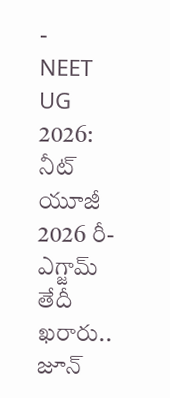-
NEET UG 2026: నీట్ యూజీ 2026 రీ-ఎగ్జామ్ తేదీ ఖరారు.. జూన్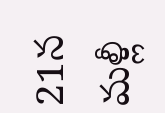21న మళ్లీ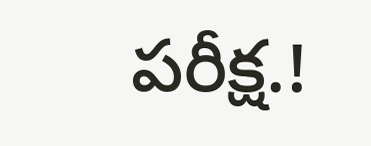పరీక్ష.!